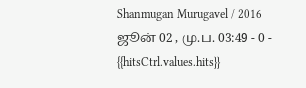Shanmugan Murugavel / 2016 ஜூன் 02 , மு.ப. 03:49 - 0 - {{hitsCtrl.values.hits}}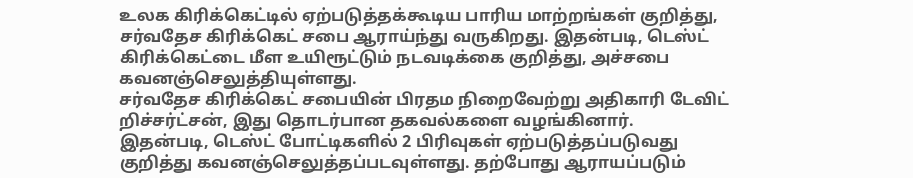உலக கிரிக்கெட்டில் ஏற்படுத்தக்கூடிய பாரிய மாற்றங்கள் குறித்து, சர்வதேச கிரிக்கெட் சபை ஆராய்ந்து வருகிறது. இதன்படி, டெஸ்ட் கிரிக்கெட்டை மீள உயிரூட்டும் நடவடிக்கை குறித்து, அச்சபை கவனஞ்செலுத்தியுள்ளது.
சர்வதேச கிரிக்கெட் சபையின் பிரதம நிறைவேற்று அதிகாரி டேவிட் றிச்சர்ட்சன், இது தொடர்பான தகவல்களை வழங்கினார்.
இதன்படி, டெஸ்ட் போட்டிகளில் 2 பிரிவுகள் ஏற்படுத்தப்படுவது குறித்து கவனஞ்செலுத்தப்படவுள்ளது. தற்போது ஆராயப்படும்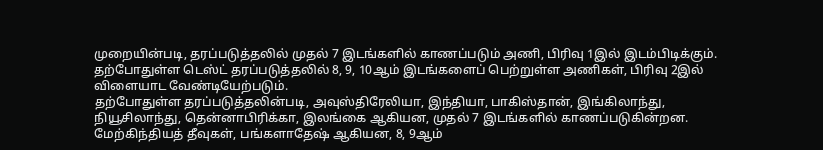முறையின்படி, தரப்படுத்தலில் முதல் 7 இடங்களில் காணப்படும் அணி, பிரிவு 1இல் இடம்பிடிக்கும். தற்போதுள்ள டெஸ்ட் தரப்படுத்தலில் 8, 9, 10ஆம் இடங்களைப் பெற்றுள்ள அணிகள், பிரிவு 2இல் விளையாட வேண்டியேற்படும்.
தற்போதுள்ள தரப்படுத்தலின்படி, அவுஸ்திரேலியா, இந்தியா, பாகிஸ்தான், இங்கிலாந்து, நியூசிலாந்து, தென்னாபிரிக்கா, இலங்கை ஆகியன, முதல் 7 இடங்களில் காணப்படுகின்றன. மேற்கிந்தியத் தீவுகள், பங்களாதேஷ் ஆகியன, 8, 9ஆம்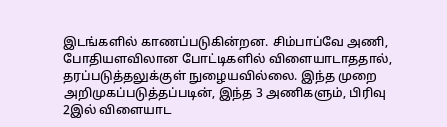இடங்களில் காணப்படுகின்றன. சிம்பாப்வே அணி, போதியளவிலான போட்டிகளில் விளையாடாததால், தரப்படுத்தலுக்குள் நுழையவில்லை. இந்த முறை அறிமுகப்படுத்தப்படின், இந்த 3 அணிகளும், பிரிவு 2இல் விளையாட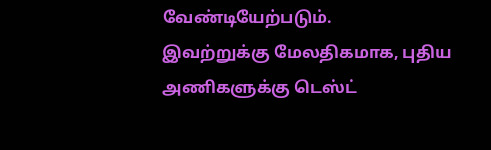வேண்டியேற்படும்.
இவற்றுக்கு மேலதிகமாக, புதிய அணிகளுக்கு டெஸ்ட்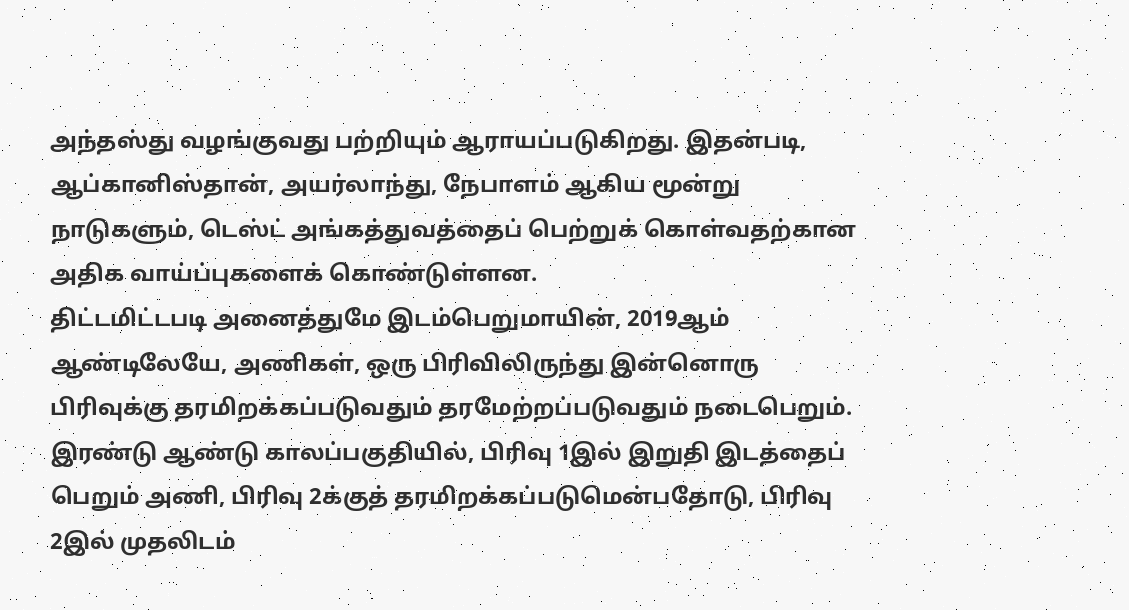அந்தஸ்து வழங்குவது பற்றியும் ஆராயப்படுகிறது. இதன்படி, ஆப்கானிஸ்தான், அயர்லாந்து, நேபாளம் ஆகிய மூன்று நாடுகளும், டெஸ்ட் அங்கத்துவத்தைப் பெற்றுக் கொள்வதற்கான அதிக வாய்ப்புகளைக் கொண்டுள்ளன.
திட்டமிட்டபடி அனைத்துமே இடம்பெறுமாயின், 2019ஆம் ஆண்டிலேயே, அணிகள், ஒரு பிரிவிலிருந்து இன்னொரு பிரிவுக்கு தரமிறக்கப்படுவதும் தரமேற்றப்படுவதும் நடைபெறும். இரண்டு ஆண்டு காலப்பகுதியில், பிரிவு 1இல் இறுதி இடத்தைப் பெறும் அணி, பிரிவு 2க்குத் தரமிறக்கப்படுமென்பதோடு, பிரிவு 2இல் முதலிடம்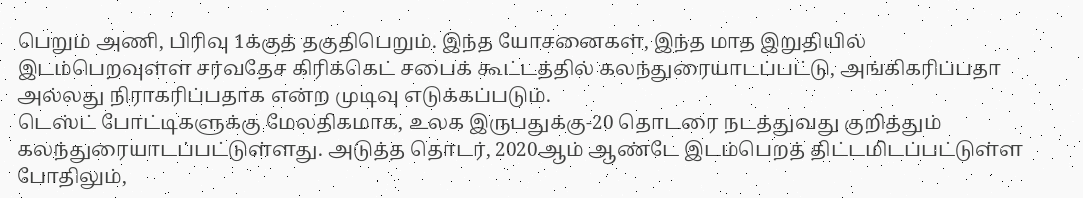பெறும் அணி, பிரிவு 1க்குத் தகுதிபெறும். இந்த யோசனைகள், இந்த மாத இறுதியில் இடம்பெறவுள்ள சர்வதேச கிரிக்கெட் சபைக் கூட்டத்தில் கலந்துரையாடப்பட்டு, அங்கிகரிப்பதா அல்லது நிராகரிப்பதாக என்ற முடிவு எடுக்கப்படும்.
டெஸ்ட் போட்டிகளுக்கு மேலதிகமாக, உலக இருபதுக்கு-20 தொடரை நடத்துவது குறித்தும் கலந்துரையாடப்பட்டுள்ளது. அடுத்த தொடர், 2020ஆம் ஆண்டே இடம்பெறத் திட்டமிடப்பட்டுள்ள போதிலும்,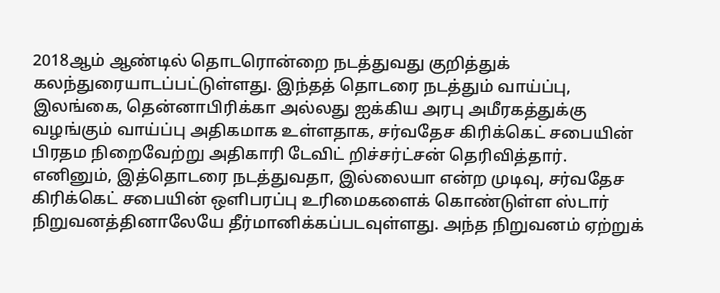2018ஆம் ஆண்டில் தொடரொன்றை நடத்துவது குறித்துக் கலந்துரையாடப்பட்டுள்ளது. இந்தத் தொடரை நடத்தும் வாய்ப்பு, இலங்கை, தென்னாபிரிக்கா அல்லது ஐக்கிய அரபு அமீரகத்துக்கு வழங்கும் வாய்ப்பு அதிகமாக உள்ளதாக, சர்வதேச கிரிக்கெட் சபையின் பிரதம நிறைவேற்று அதிகாரி டேவிட் றிச்சர்ட்சன் தெரிவித்தார்.
எனினும், இத்தொடரை நடத்துவதா, இல்லையா என்ற முடிவு, சர்வதேச கிரிக்கெட் சபையின் ஒளிபரப்பு உரிமைகளைக் கொண்டுள்ள ஸ்டார் நிறுவனத்தினாலேயே தீர்மானிக்கப்படவுள்ளது. அந்த நிறுவனம் ஏற்றுக்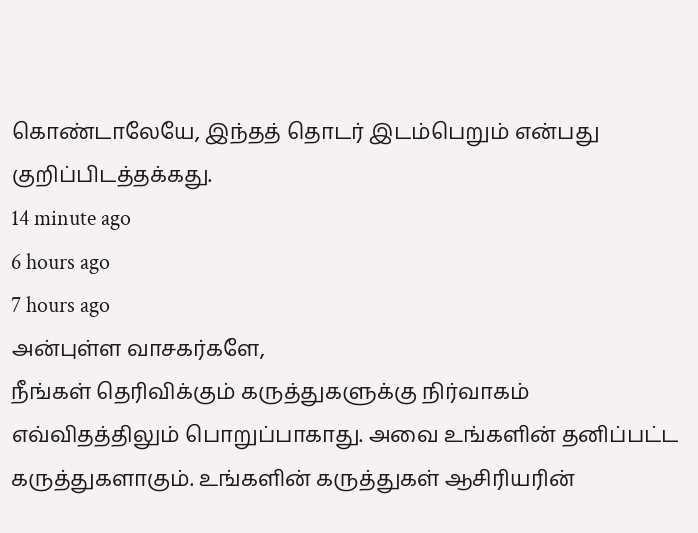கொண்டாலேயே, இந்தத் தொடர் இடம்பெறும் என்பது குறிப்பிடத்தக்கது.
14 minute ago
6 hours ago
7 hours ago
அன்புள்ள வாசகர்களே,
நீங்கள் தெரிவிக்கும் கருத்துகளுக்கு நிர்வாகம் எவ்விதத்திலும் பொறுப்பாகாது. அவை உங்களின் தனிப்பட்ட கருத்துகளாகும். உங்களின் கருத்துகள் ஆசிரியரின்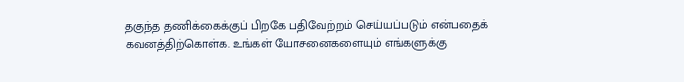தகுந்த தணிக்கைக்குப் பிறகே பதிவேற்றம் செய்யப்படும் என்பதைக் கவனத்திற்கொள்க. உங்கள் யோசனைகளையும் எங்களுக்கு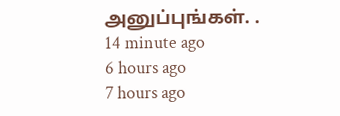அனுப்புங்கள். .
14 minute ago
6 hours ago
7 hours ago